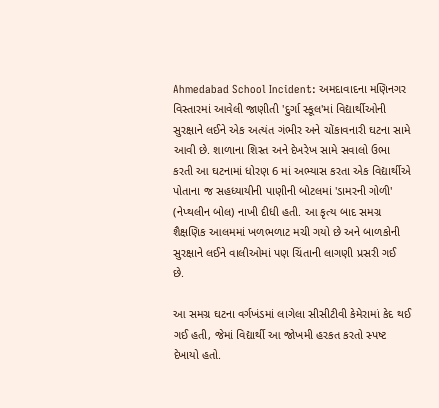Ahmedabad School Incident: અમદાવાદના મણિનગર વિસ્તારમાં આવેલી જાણીતી 'દુર્ગા સ્કૂલ'માં વિદ્યાર્થીઓની સુરક્ષાને લઈને એક અત્યંત ગંભીર અને ચોંકાવનારી ઘટના સામે આવી છે. શાળાના શિસ્ત અને દેખરેખ સામે સવાલો ઉભા કરતી આ ઘટનામાં ધોરણ 6 માં અભ્યાસ કરતા એક વિદ્યાર્થીએ પોતાના જ સહધ્યાયીની પાણીની બોટલમાં 'ડામરની ગોળી' (નેપ્થલીન બોલ) નાખી દીધી હતી. આ કૃત્ય બાદ સમગ્ર શૈક્ષણિક આલમમાં ખળભળાટ મચી ગયો છે અને બાળકોની સુરક્ષાને લઈને વાલીઓમાં પણ ચિંતાની લાગણી પ્રસરી ગઈ છે.

આ સમગ્ર ઘટના વર્ગખંડમાં લાગેલા સીસીટીવી કેમેરામાં કેદ થઈ ગઈ હતી, જેમાં વિદ્યાર્થી આ જોખમી હરકત કરતો સ્પષ્ટ દેખાયો હતો.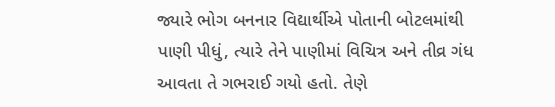જ્યારે ભોગ બનનાર વિદ્યાર્થીએ પોતાની બોટલમાંથી પાણી પીધું, ત્યારે તેને પાણીમાં વિચિત્ર અને તીવ્ર ગંધ આવતા તે ગભરાઈ ગયો હતો. તેણે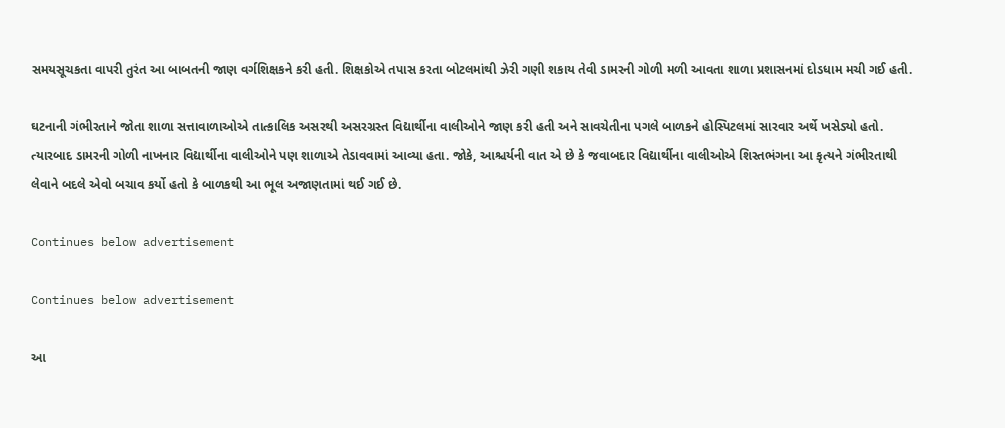સમયસૂચકતા વાપરી તુરંત આ બાબતની જાણ વર્ગશિક્ષકને કરી હતી. શિક્ષકોએ તપાસ કરતા બોટલમાંથી ઝેરી ગણી શકાય તેવી ડામરની ગોળી મળી આવતા શાળા પ્રશાસનમાં દોડધામ મચી ગઈ હતી.

ઘટનાની ગંભીરતાને જોતા શાળા સત્તાવાળાઓએ તાત્કાલિક અસરથી અસરગ્રસ્ત વિદ્યાર્થીના વાલીઓને જાણ કરી હતી અને સાવચેતીના પગલે બાળકને હોસ્પિટલમાં સારવાર અર્થે ખસેડ્યો હતો. ત્યારબાદ ડામરની ગોળી નાખનાર વિદ્યાર્થીના વાલીઓને પણ શાળાએ તેડાવવામાં આવ્યા હતા. જોકે, આશ્ચર્યની વાત એ છે કે જવાબદાર વિદ્યાર્થીના વાલીઓએ શિસ્તભંગના આ કૃત્યને ગંભીરતાથી લેવાને બદલે એવો બચાવ કર્યો હતો કે બાળકથી આ ભૂલ અજાણતામાં થઈ ગઈ છે.

Continues below advertisement

Continues below advertisement

આ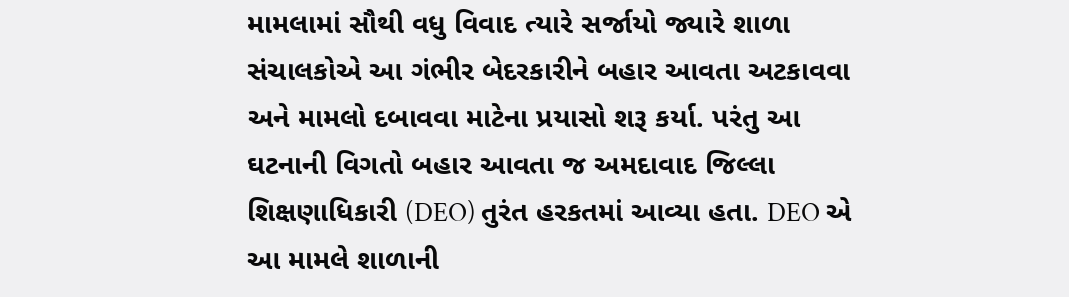મામલામાં સૌથી વધુ વિવાદ ત્યારે સર્જાયો જ્યારે શાળા સંચાલકોએ આ ગંભીર બેદરકારીને બહાર આવતા અટકાવવા અને મામલો દબાવવા માટેના પ્રયાસો શરૂ કર્યા. પરંતુ આ ઘટનાની વિગતો બહાર આવતા જ અમદાવાદ જિલ્લા શિક્ષણાધિકારી (DEO) તુરંત હરકતમાં આવ્યા હતા. DEO એ આ મામલે શાળાની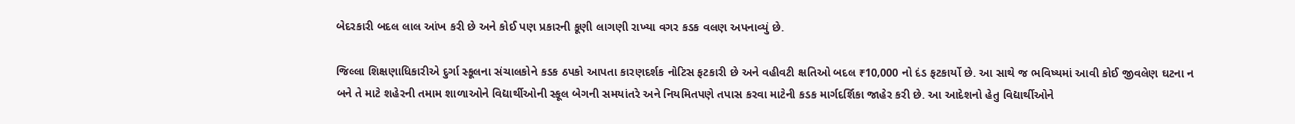બેદરકારી બદલ લાલ આંખ કરી છે અને કોઈ પણ પ્રકારની કૂણી લાગણી રાખ્યા વગર કડક વલણ અપનાવ્યું છે.

જિલ્લા શિક્ષણાધિકારીએ દુર્ગા સ્કૂલના સંચાલકોને કડક ઠપકો આપતા કારણદર્શક નોટિસ ફટકારી છે અને વહીવટી ક્ષતિઓ બદલ ₹10,000 નો દંડ ફટકાર્યો છે. આ સાથે જ ભવિષ્યમાં આવી કોઈ જીવલેણ ઘટના ન બને તે માટે શહેરની તમામ શાળાઓને વિદ્યાર્થીઓની સ્કૂલ બેગની સમયાંતરે અને નિયમિતપણે તપાસ કરવા માટેની કડક માર્ગદર્શિકા જાહેર કરી છે. આ આદેશનો હેતુ વિદ્યાર્થીઓને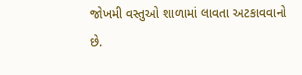જોખમી વસ્તુઓ શાળામાં લાવતા અટકાવવાનો છે.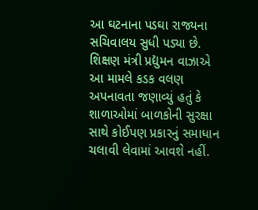આ ઘટનાના પડઘા રાજ્યના સચિવાલય સુધી પડ્યા છે. શિક્ષણ મંત્રી પ્રદ્યુમન વાઝાએ આ મામલે કડક વલણ અપનાવતા જણાવ્યું હતું કે શાળાઓમાં બાળકોની સુરક્ષા સાથે કોઈપણ પ્રકારનું સમાધાન ચલાવી લેવામાં આવશે નહીં.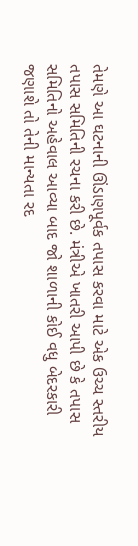તેમણે આ ઘટનાની ઊંડાણપૂર્વક તપાસ કરવા માટે એક ઉચ્ચ સ્તરીય તપાસ સમિતિની રચના કરી છે. મંત્રીએ ખાતરી આપી છે કે તપાસ સમિતિનો અહેવાલ આવ્યા બાદ જો શાળાની કોઈ વધુ બેદરકારી જણાશે તો તેની માન્યતા રદ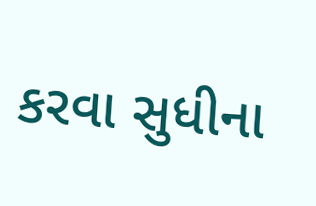કરવા સુધીના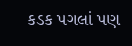કડક પગલાં પણ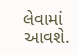લેવામાં આવશે.